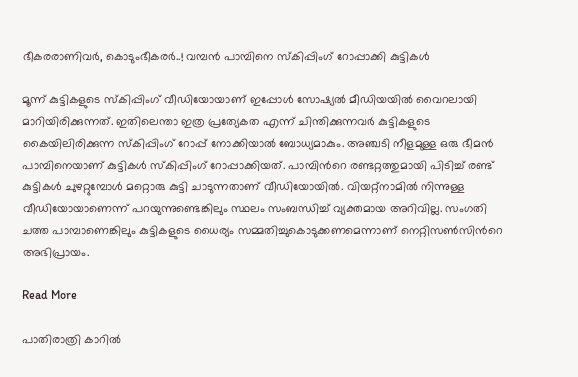ഭീകരരാണിവർ, കൊടുംഭീകരർ..! വമ്പൻ പാമ്പിനെ സ്കിപ്പിംഗ് റോപ്പാക്കി കുട്ടികൾ

മൂന്ന് കുട്ടികളുടെ സ്കിപ്പിംഗ് വീഡിയോയാണ് ഇപ്പോൾ സോഷ്യൽ മീഡിയയിൽ വൈറലായി മാറിയിരിക്കുന്നത്. ഇതിലെന്താ ഇത്ര പ്രത്യേകത എന്ന് ചിന്തിക്കുന്നവർ കുട്ടികളുടെ കൈയിലിരിക്കുന്ന സ്കിപ്പിംഗ് റോപ്പ് നോക്കിയാൽ ബോധ്യമാകും. അഞ്ചടി നീളമുള്ള ഒരു ഭീമൻ പാമ്പിനെയാണ് കുട്ടികൾ സ്കിപ്പിംഗ് റോപ്പാക്കിയത്. പാമ്പിന്‍റെ രണ്ടറ്റത്തുമായി പിടിച്ച് രണ്ട് കുട്ടികൾ ചുഴറ്റുമ്പോൾ മറ്റൊരു കുട്ടി ചാടുന്നതാണ് വീഡിയോയിൽ. വിയറ്റ്നാമിൽ നിന്നുള്ള വീഡിയോയാണെന്ന് പറയുന്നുണ്ടെങ്കിലും സ്ഥലം സംബന്ധിച്ച് വ്യക്തമായ അറിവില്ല. സംഗതി ചത്ത പാമ്പാണെങ്കിലും കുട്ടികളുടെ ധൈര്യം സമ്മതിച്ചുകൊടുക്കണമെന്നാണ് നെറ്റിസൺസിന്‍റെ അഭിപ്രായം.

Read More

പാതിരാത്രി കാറിൽ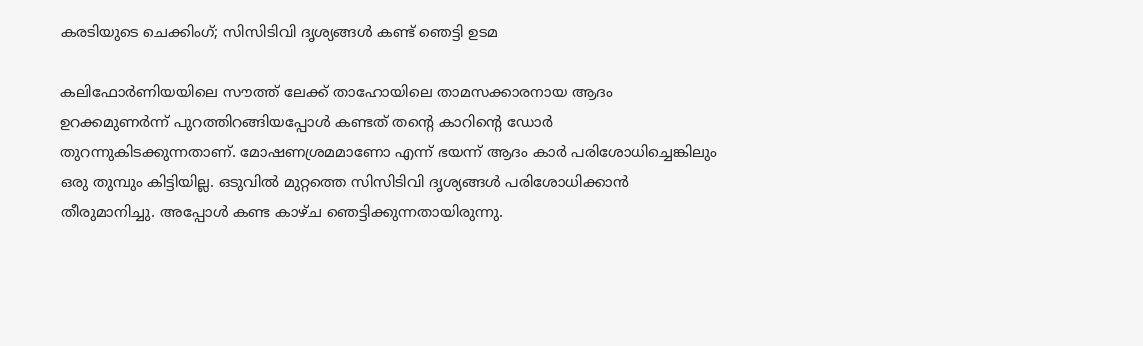കരടിയുടെ ചെക്കിംഗ്; സിസിടിവി ദൃശ്യങ്ങൾ കണ്ട് ഞെട്ടി ഉടമ

കലിഫോർണിയയിലെ സൗത്ത് ലേക്ക് താഹോയിലെ താമസക്കാരനായ ആദം ഉറക്കമുണർന്ന് പുറത്തിറങ്ങിയപ്പോൾ കണ്ടത് തന്‍റെ കാറിന്‍റെ ഡോർ തുറന്നുകിടക്കുന്നതാണ്. മോഷണശ്രമമാണോ എന്ന് ഭയന്ന് ആദം കാർ പരിശോധിച്ചെങ്കിലും ഒരു തുമ്പും കിട്ടിയില്ല. ഒടുവിൽ മുറ്റത്തെ സിസിടിവി ദൃശ്യങ്ങൾ പരിശോധിക്കാൻ തീരുമാനിച്ചു. അപ്പോൾ കണ്ട കാഴ്ച ഞെട്ടിക്കുന്നതായിരുന്നു.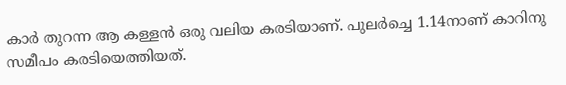കാർ‌ തുറന്ന ആ കള്ളൻ ഒരു വലിയ കരടിയാണ്. പുലർച്ചെ 1.14നാണ് കാറിനു സമീപം കരടിയെത്തിയത്.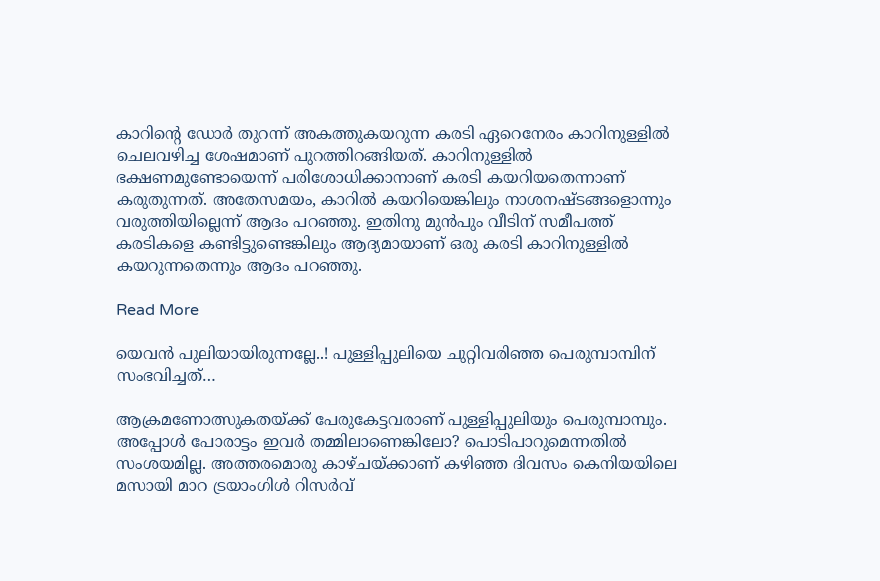കാറിന്‍റെ ഡോർ തുറന്ന് അകത്തുകയറുന്ന കരടി ഏറെനേരം കാറിനുള്ളിൽ ചെലവഴിച്ച ശേഷമാണ് പുറത്തിറങ്ങിയത്. കാറിനുള്ളിൽ ഭക്ഷണമുണ്ടോയെന്ന് പരിശോധിക്കാനാണ് കരടി കയറിയതെന്നാണ് കരുതുന്നത്. അതേസമയം, കാറിൽ കയറിയെങ്കിലും നാശനഷ്ടങ്ങളൊന്നും വരുത്തിയില്ലെന്ന് ആദം പറഞ്ഞു. ഇതിനു മുന്‍പും വീടിന് സമീപത്ത് കരടികളെ കണ്ടിട്ടുണ്ടെങ്കിലും ആദ്യമായാണ് ഒരു കരടി കാറിനുള്ളിൽ കയറുന്നതെന്നും ആദം പറഞ്ഞു.

Read More

യെവൻ പുലിയായിരുന്നല്ലേ..! പുള്ളിപ്പുലിയെ ചുറ്റിവരിഞ്ഞ പെരുമ്പാമ്പിന് സംഭവിച്ചത്…

ആക്രമണോത്സുകതയ്ക്ക് പേരുകേട്ടവരാണ് പുള്ളിപ്പുലിയും പെരുമ്പാമ്പും. അപ്പോൾ പോരാട്ടം ഇവർ തമ്മിലാണെങ്കിലോ? പൊടിപാറുമെന്നതിൽ സംശയമില്ല. അത്തരമൊരു കാഴ്ചയ്ക്കാണ് കഴിഞ്ഞ ദിവസം കെനിയയിലെ മസായി മാറ ട്രയാംഗിൾ റിസർവ്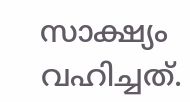സാക്ഷ്യം വഹിച്ചത്.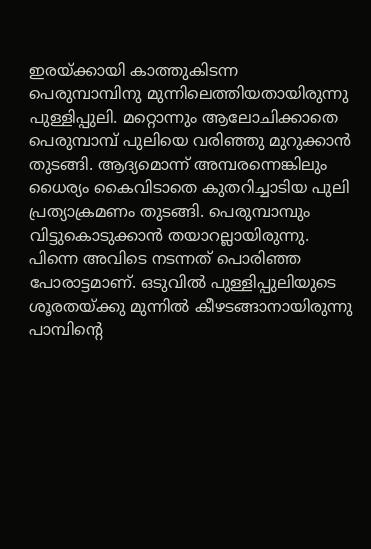ഇരയ്ക്കായി കാത്തുകിടന്ന പെരുമ്പാമ്പിനു മുന്നിലെത്തിയതായിരുന്നു പുള്ളിപ്പുലി. മറ്റൊന്നും ആലോചിക്കാതെ പെരുമ്പാമ്പ് പുലിയെ വരിഞ്ഞു മുറുക്കാൻ തുടങ്ങി. ആദ്യമൊന്ന് അമ്പരന്നെങ്കിലും ധൈര്യം കൈവിടാതെ കുതറിച്ചാടിയ പുലി പ്രത്യാക്രമണം തുടങ്ങി. പെരുമ്പാമ്പും വിട്ടുകൊടുക്കാൻ തയാറല്ലായിരുന്നു. പിന്നെ അവിടെ നടന്നത് പൊരിഞ്ഞ പോരാട്ടമാണ്. ഒടുവിൽ പുള്ളിപ്പുലിയുടെ ശൂരതയ്ക്കു മുന്നിൽ കീഴടങ്ങാനായിരുന്നു പാമ്പിന്‍റെ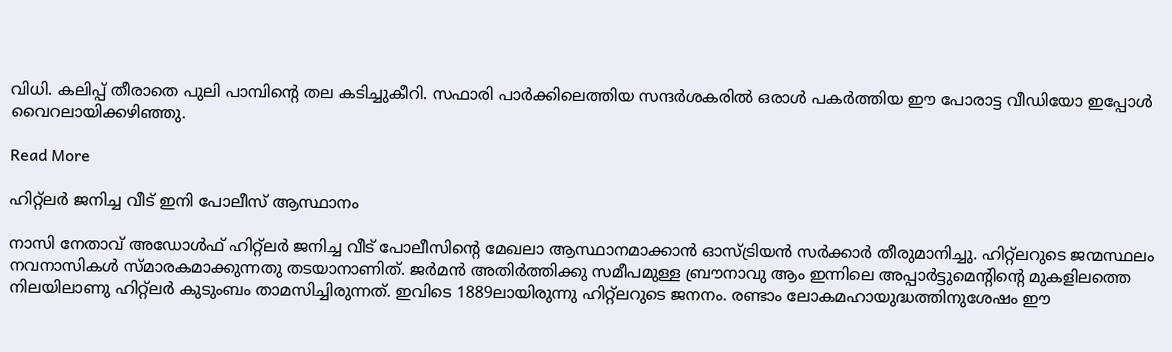വിധി. കലിപ്പ് തീരാതെ പുലി പാമ്പിന്‍റെ തല കടിച്ചുകീറി. സഫാരി പാർക്കിലെത്തിയ സന്ദർശകരിൽ ഒരാൾ പകര്‍ത്തിയ ഈ പോരാട്ട വീഡിയോ ഇപ്പോൾ വൈറലായിക്കഴിഞ്ഞു.

Read More

ഹിറ്റ്‌ലർ ജനിച്ച വീട് ഇനി പോലീസ് ആസ്ഥാനം

നാസി നേതാവ് അഡോൾഫ് ഹിറ്റ്‌ലർ ജനിച്ച വീട് പോലീസിന്‍റെ മേഖലാ ആസ്ഥാനമാക്കാൻ ഓസ്ട്രിയൻ സർക്കാർ തീരുമാനിച്ചു. ഹിറ്റ്‌ലറുടെ ജന്മസ്ഥലം നവനാസികൾ സ്മാരകമാക്കുന്നതു തടയാനാണിത്. ജർമൻ അതിർത്തിക്കു സമീപമുള്ള ബ്രൗനാവു ആം ഇന്നിലെ അപ്പാർട്ടുമെന്‍റിന്‍റെ മുകളിലത്തെ നിലയിലാണു ഹിറ്റ്‌ലർ കുടുംബം താമസിച്ചിരുന്നത്. ഇവിടെ 1889ലായിരുന്നു ഹിറ്റ്‌ലറുടെ ജനനം. രണ്ടാം ലോകമഹായുദ്ധത്തിനുശേഷം ഈ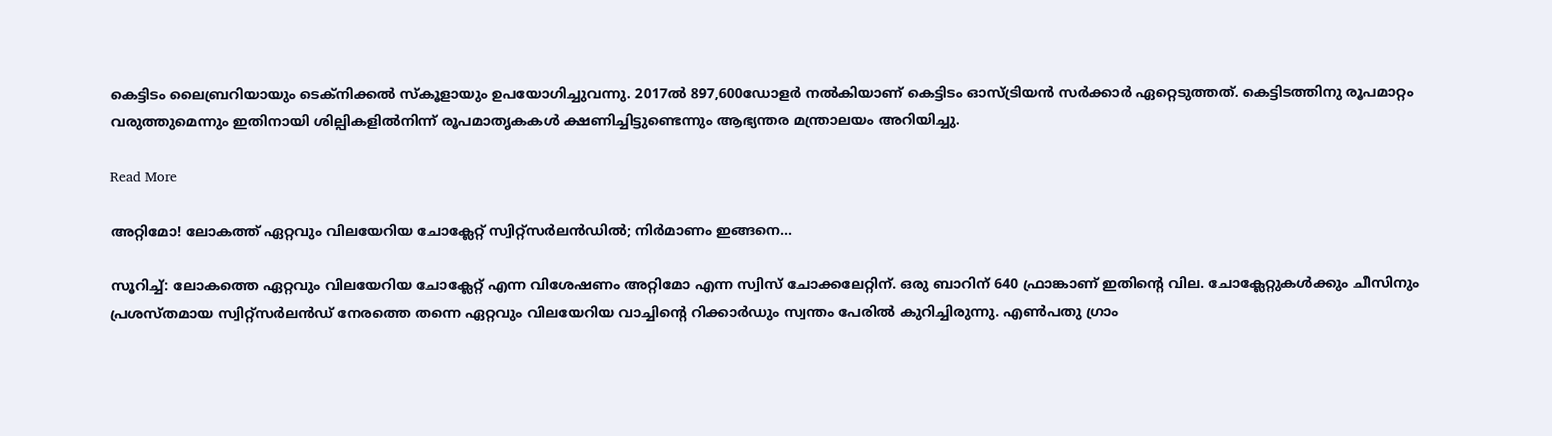കെട്ടിടം ലൈബ്രറിയായും ടെക്നിക്കൽ സ്കൂളായും ഉപയോഗിച്ചുവന്നു. 2017ൽ 897,600ഡോളർ നൽകിയാണ് കെട്ടിടം ഓസ്ട്രിയൻ സർക്കാർ ഏറ്റെടുത്തത്. കെട്ടിടത്തിനു രൂപമാറ്റം വരുത്തുമെന്നും ഇതിനായി ശില്പികളിൽനിന്ന് രൂപമാതൃകകൾ ക്ഷണിച്ചിട്ടുണ്ടെന്നും ആഭ്യന്തര മന്ത്രാലയം അറിയിച്ചു.

Read More

അറ്റിമോ! ലോകത്ത് ഏറ്റവും വിലയേറിയ ചോക്ലേറ്റ് സ്വിറ്റ്സര്‍ലന്‍ഡില്‍; നിര്‍മാണം ഇങ്ങനെ…

സൂറിച്ച്: ലോകത്തെ ഏറ്റവും വിലയേറിയ ചോക്ലേറ്റ് എന്ന വിശേഷണം അറ്റിമോ എന്ന സ്വിസ് ചോക്കലേറ്റിന്. ഒരു ബാറിന് 640 ഫ്രാങ്കാണ് ഇതിന്‍റെ വില. ചോക്ലേറ്റുകള്‍ക്കും ചീസിനും പ്രശസ്തമായ സ്വിറ്റ്സര്‍ലന്‍ഡ് നേരത്തെ തന്നെ ഏറ്റവും വിലയേറിയ വാച്ചിന്‍റെ റിക്കാർഡും സ്വന്തം പേരിൽ കുറിച്ചിരുന്നു. എണ്‍പതു ഗ്രാം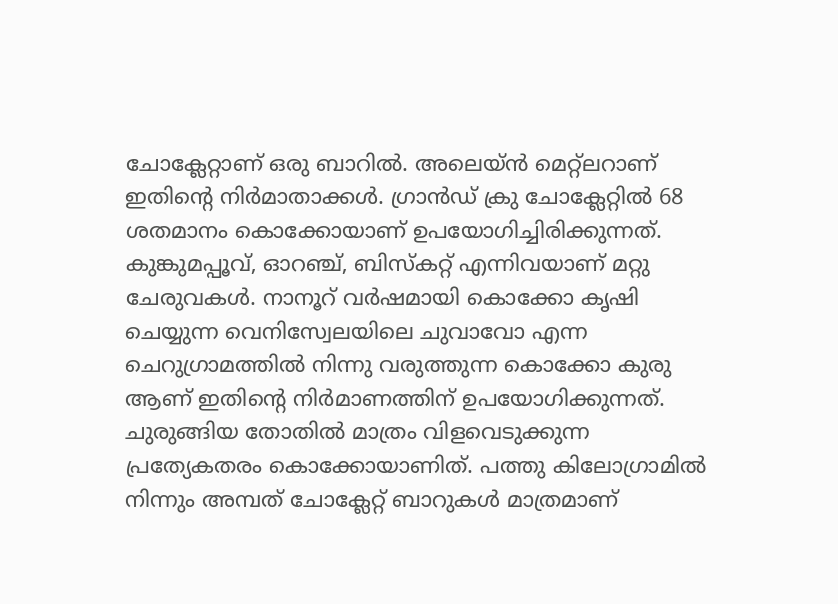ചോക്ലേറ്റാണ് ഒരു ബാറില്‍. അലെയ്ന്‍ മെറ്റ്ലറാണ് ഇതിന്‍റെ നിര്‍മാതാക്കള്‍. ഗ്രാന്‍ഡ് ക്രു ചോക്ലേറ്റില്‍ 68 ശതമാനം കൊക്കോയാണ് ഉപയോഗിച്ചിരിക്കുന്നത്. കുങ്കുമപ്പൂവ്, ഓറഞ്ച്, ബിസ്കറ്റ് എന്നിവയാണ് മറ്റു ചേരുവകള്‍. നാനൂറ് വര്‍ഷമായി കൊക്കോ കൃഷി ചെയ്യുന്ന വെനിസ്വേലയിലെ ചുവാവോ എന്ന ചെറുഗ്രാമത്തില്‍ നിന്നു വരുത്തുന്ന കൊക്കോ കുരു ആണ് ഇതിന്‍റെ നിര്‍മാണത്തിന് ഉപയോഗിക്കുന്നത്. ചുരുങ്ങിയ തോതില്‍ മാത്രം വിളവെടുക്കുന്ന പ്രത്യേകതരം കൊക്കോയാണിത്. പത്തു കിലോഗ്രാമിൽ നിന്നും അമ്പത് ചോക്ലേറ്റ് ബാറുകള്‍ മാത്രമാണ്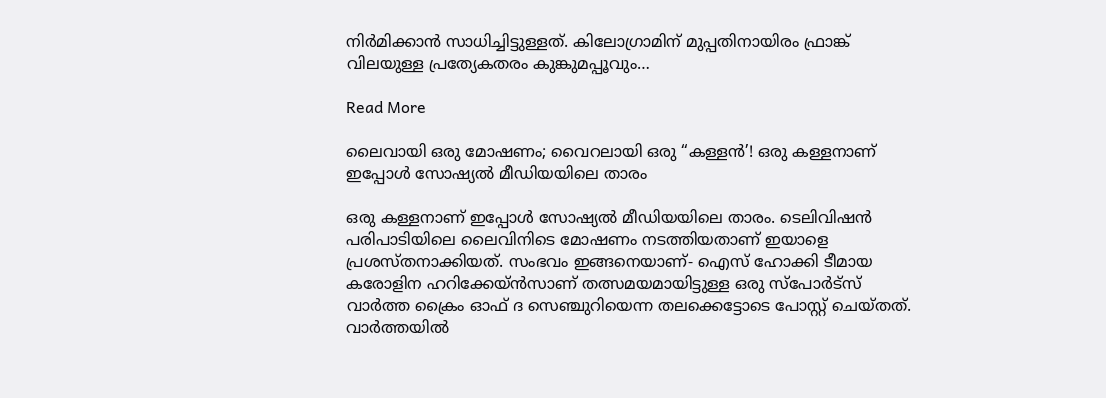നിര്‍മിക്കാന്‍ സാധിച്ചിട്ടുള്ളത്. കിലോഗ്രാമിന് മുപ്പതിനായിരം ഫ്രാങ്ക് വിലയുള്ള പ്രത്യേകതരം കുങ്കുമപ്പൂവും…

Read More

ലൈവായി ഒരു മോഷണം; വൈറലായി ഒരു “കള്ളൻ’! ഒരു കള്ളനാണ് ഇപ്പോൾ സോഷ്യൽ മീഡിയയിലെ താരം

ഒരു കള്ളനാണ് ഇപ്പോൾ സോഷ്യൽ മീഡിയയിലെ താരം. ടെലിവിഷൻ പരിപാടിയിലെ ലൈവിനിടെ മോഷണം നടത്തിയതാണ് ഇയാളെ പ്രശസ്തനാക്കിയത്. സംഭവം ഇങ്ങനെയാണ്- ഐസ് ഹോക്കി ടീമായ കരോളിന ഹറിക്കേയ്ൻസാണ് തത്സമയമായിട്ടുള്ള ഒരു സ്പോർട്സ് വാർത്ത ക്രൈം ഓഫ് ദ സെഞ്ചുറിയെന്ന തലക്കെട്ടോടെ പോസ്റ്റ് ചെയ്തത്. വാർത്തയിൽ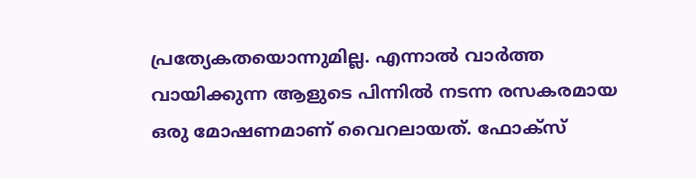പ്രത്യേകതയൊന്നുമില്ല. എന്നാൽ വാർത്ത വായിക്കുന്ന ആളുടെ പിന്നിൽ നടന്ന രസകരമായ ഒരു മോഷണമാണ് വൈറലായത്. ഫോക്‌സ്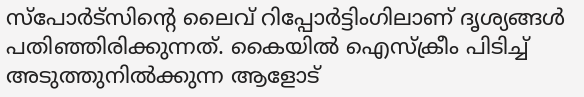സ്‌പോര്‍ട്‌സിന്‍റെ ലൈവ് റിപ്പോര്‍ട്ടിംഗിലാണ് ദൃശ്യങ്ങള്‍ പതിഞ്ഞിരിക്കുന്നത്. കൈയിൽ ഐസ്ക്രീം പിടിച്ച് അടുത്തുനിൽക്കുന്ന ആളോട്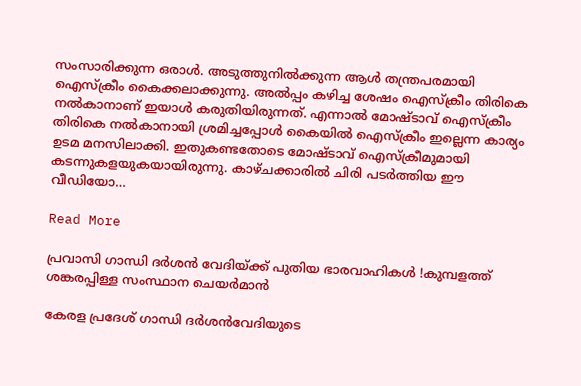സംസാരിക്കുന്ന ഒരാൾ. അടുത്തുനിൽക്കുന്ന ആൾ തന്ത്രപരമായി ഐസ്ക്രീം കൈക്കലാക്കുന്നു. അല്‍പ്പം കഴിച്ച ശേഷം ഐസ്‌ക്രീം തിരികെ നല്‍കാനാണ് ഇയാള്‍ കരുതിയിരുന്നത്. എന്നാല്‍ മോഷ്ടാവ് ഐസ്‌ക്രീം തിരികെ നല്‍കാനായി ശ്രമിച്ചപ്പോള്‍ കൈയില്‍ ഐസ്‌ക്രീം ഇല്ലെന്ന കാര്യം ഉടമ മനസിലാക്കി. ഇതുകണ്ടതോടെ മോഷ്ടാവ് ഐസ്‌ക്രീമുമായി കടന്നുകളയുകയായിരുന്നു. കാഴ്ചക്കാരില്‍ ചിരി പടര്‍ത്തിയ ഈ വീഡിയോ…

Read More

പ്രവാസി ഗാന്ധി ദര്‍ശന്‍ വേദിയ്ക്ക് പുതിയ ഭാരവാഹികള്‍ !കുമ്പളത്ത് ശങ്കരപ്പിള്ള സംസ്ഥാന ചെയര്‍മാന്‍

കേരള പ്രദേശ് ഗാന്ധി ദര്‍ശന്‍വേദിയുടെ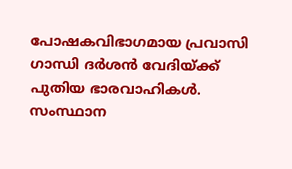പോഷകവിഭാഗമായ പ്രവാസി ഗാന്ധി ദര്‍ശന്‍ വേദിയ്ക്ക് പുതിയ ഭാരവാഹികള്‍. സംസ്ഥാന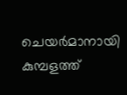ചെയര്‍മാനായി കുമ്പളത്ത്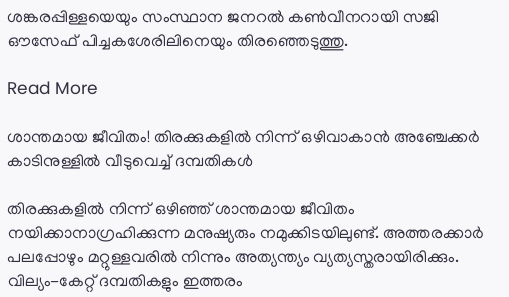ശങ്കരപ്പിള്ളയെയും സംസ്ഥാന ജനറല്‍ കണ്‍വീനറായി സജി ഔസേഫ് പിച്ചകശേരിലിനെയും തിരഞ്ഞെടുത്തു.

Read More

ശാന്തമായ ജീവിതം! തിരക്കുകളില്‍ നിന്ന് ഒഴിവാകാന്‍ അഞ്ചേക്കര്‍ കാടിനുള്ളില്‍ വീടുവെച്ച് ദമ്പതികള്‍

തിരക്കുകളില്‍ നിന്ന് ഒഴിഞ്ഞ് ശാന്തമായ ജീവിതം നയിക്കാനാഗ്രഹിക്കുന്ന മനുഷ്യരും നമുക്കിടയിലുണ്ട്. അത്തരക്കാര്‍ പലപ്പോഴും മറ്റുള്ളവരില്‍ നിന്നും അത്യന്ത്യം വ്യത്യസ്തരായിരിക്കും. വില്യം-കേറ്റ് ദമ്പതികളും ഇത്തരം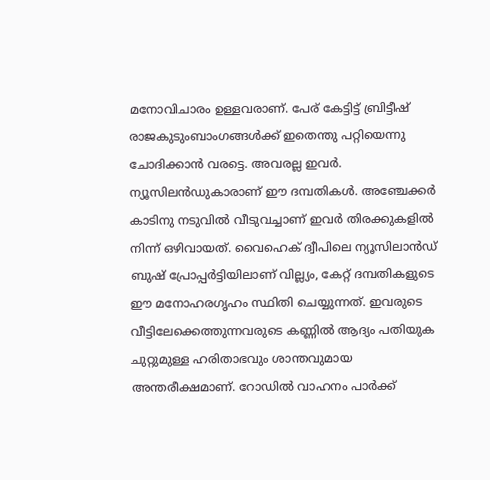മനോവിചാരം ഉള്ളവരാണ്. പേര് കേട്ടിട്ട് ബ്രിട്ടീഷ് രാജകുടുംബാംഗങ്ങള്‍ക്ക് ഇതെന്തു പറ്റിയെന്നു ചോദിക്കാന്‍ വരട്ടെ. അവരല്ല ഇവര്‍. ന്യൂസിലന്‍ഡുകാരാണ് ഈ ദമ്പതികള്‍. അഞ്ചേക്കര്‍ കാടിനു നടുവില്‍ വീടുവച്ചാണ് ഇവര്‍ തിരക്കുകളില്‍ നിന്ന് ഒഴിവായത്. വൈഹെക് ദ്വീപിലെ ന്യൂസിലാൻഡ് ബുഷ് പ്രോപ്പര്‍ട്ടിയിലാണ് വില്ല്യം, കേറ്റ് ദമ്പതികളുടെ ഈ മനോഹരഗൃഹം സ്ഥിതി ചെയ്യുന്നത്. ഇവരുടെ വീട്ടിലേക്കെത്തുന്നവരുടെ കണ്ണില്‍ ആദ്യം പതിയുക ചുറ്റുമുള്ള ഹരിതാഭവും ശാന്തവുമായ അന്തരീക്ഷമാണ്. റോഡില്‍ വാഹനം പാര്‍ക്ക്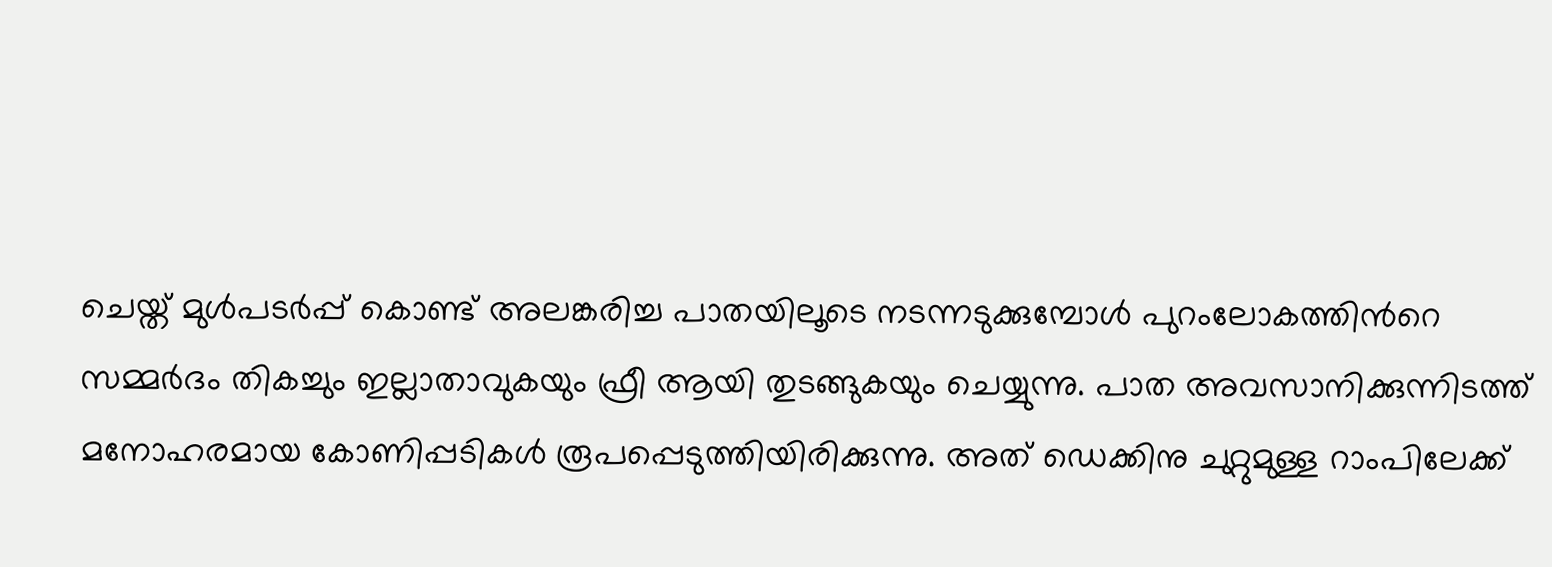ചെയ്ത് മുള്‍പടര്‍പ്പ് കൊണ്ട് അലങ്കരിച്ച പാതയിലൂടെ നടന്നടുക്കുമ്പോള്‍ പുറംലോകത്തിന്‍റെ സമ്മര്‍ദം തികച്ചും ഇല്ലാതാവുകയും ഫ്രീ ആയി തുടങ്ങുകയും ചെയ്യുന്നു. പാത അവസാനിക്കുന്നിടത്ത് മനോഹരമായ കോണിപ്പടികള്‍ രൂപപ്പെടുത്തിയിരിക്കുന്നു. അത് ഡെക്കിനു ചുറ്റുമുള്ള റാംപിലേക്ക്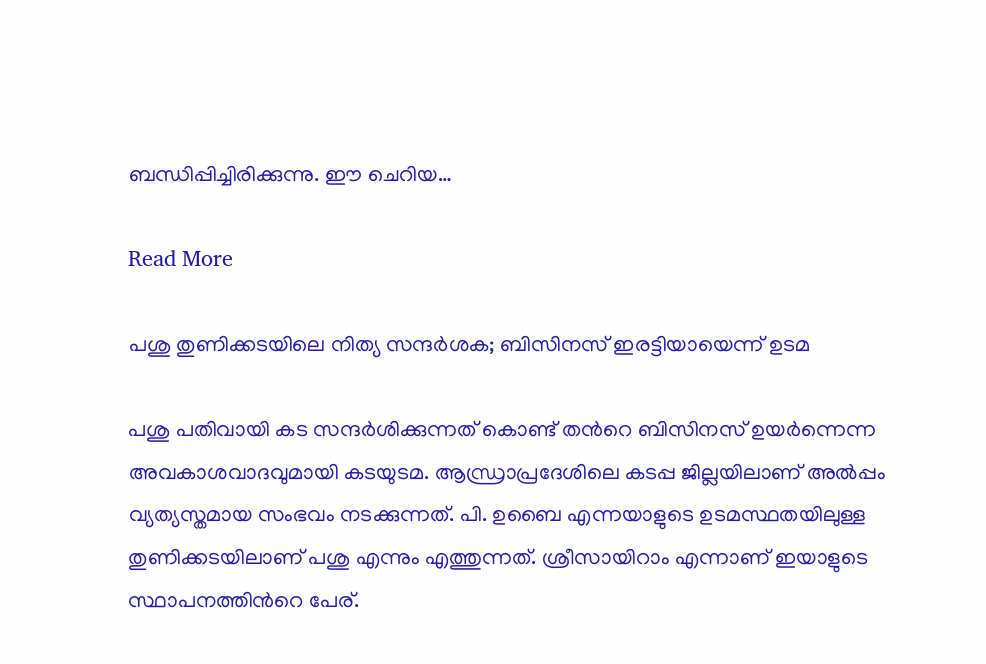ബന്ധിപ്പിച്ചിരിക്കുന്നു. ഈ ചെറിയ…

Read More

പശു തുണിക്കടയിലെ നിത്യ സന്ദർശക; ബിസിനസ് ഇരട്ടിയായെന്ന് ഉടമ

പശു പതിവായി കട സന്ദർശിക്കുന്നത് കൊണ്ട് തന്‍റെ ബിസിനസ് ഉയർന്നെന്ന അവകാശവാദവുമായി കടയുടമ. ആന്ധ്രാപ്രദേശിലെ കടപ്പ ജില്ലയിലാണ് അൽപ്പം വ്യത്യസ്തമായ സംഭവം നടക്കുന്നത്. പി. ഉബൈ എന്നയാളുടെ ഉടമസ്ഥതയിലുള്ള തുണിക്കടയിലാണ് പശു എന്നും എത്തുന്നത്. ശ്രീസായിറാം എന്നാണ് ഇയാളുടെ സ്ഥാപനത്തിന്‍റെ പേര്.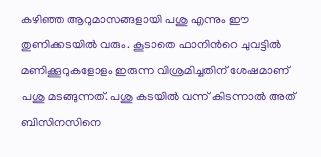കഴിഞ്ഞ ആറുമാസങ്ങളായി പശു എന്നും ഈ തുണിക്കടയിൽ വരും. കൂടാതെ ഫാനിന്‍റെ ചുവട്ടിൽ മണിക്കൂറുകളോളം ഇരുന്ന വിശ്രമിച്ചതിന് ശേഷമാണ് പശു മടങ്ങുന്നത്. പശു കടയിൽ വന്ന് കിടന്നാൽ അത് ബിസിനസിനെ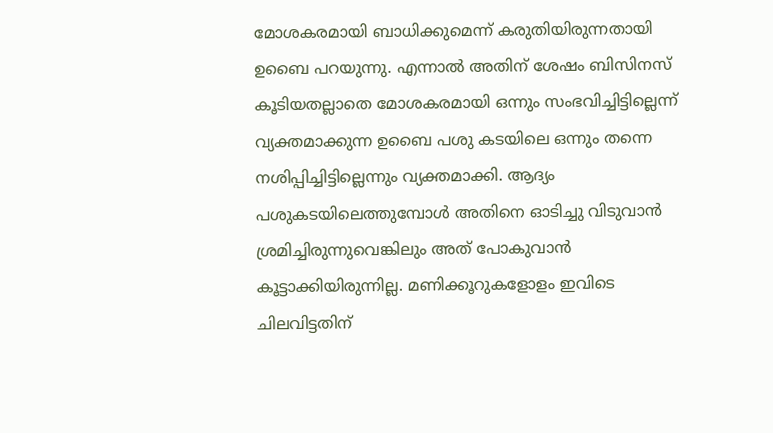മോശകരമായി ബാധിക്കുമെന്ന് കരുതിയിരുന്നതായി ഉബൈ പറയുന്നു. എന്നാൽ അതിന് ശേഷം ബിസിനസ് കൂടിയതല്ലാതെ മോശകരമായി ഒന്നും സംഭവിച്ചിട്ടില്ലെന്ന് വ്യക്തമാക്കുന്ന ഉബൈ പശു കടയിലെ ഒന്നും തന്നെ നശിപ്പിച്ചിട്ടില്ലെന്നും വ്യക്തമാക്കി. ആദ്യം പശുകടയിലെത്തുമ്പോൾ അതിനെ ഓടിച്ചു വിടുവാൻ ശ്രമിച്ചിരുന്നുവെങ്കിലും അത് പോകുവാൻ കൂട്ടാക്കിയിരുന്നില്ല. മണിക്കൂറുകളോളം ഇവിടെ ചിലവിട്ടതിന്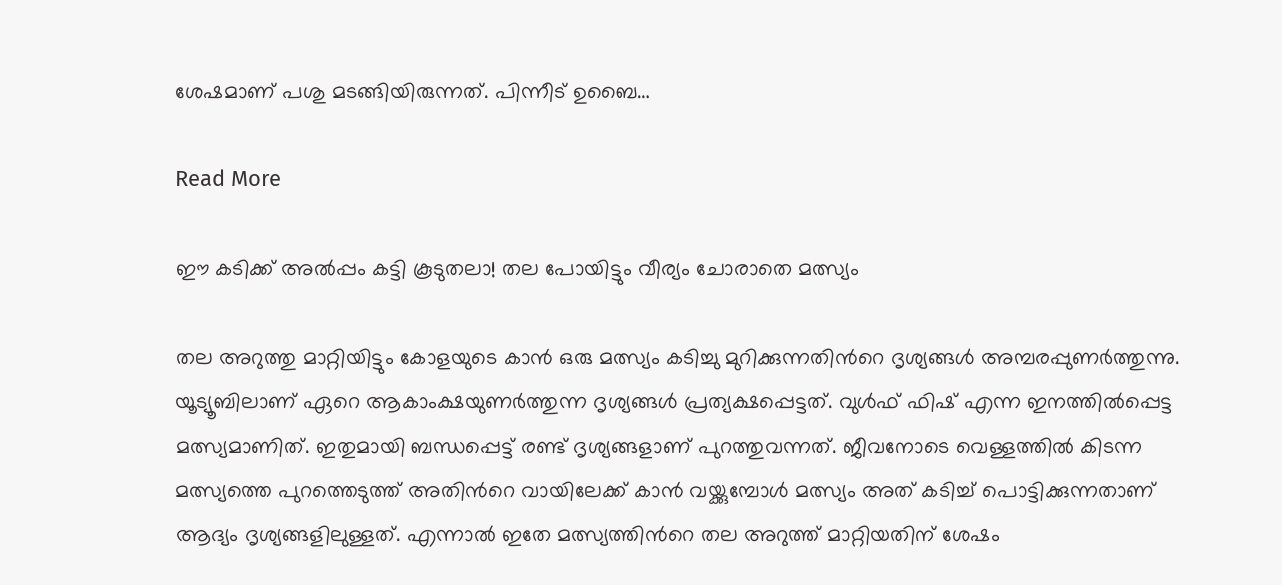ശേഷമാണ് പശു മടങ്ങിയിരുന്നത്. പിന്നീട് ഉബൈ…

Read More

ഈ കടിക്ക് അൽപ്പം കട്ടി കൂടുതലാ! തല പോയിട്ടും വീര്യം ചോരാതെ മത്സ്യം

തല അറുത്തു മാറ്റിയിട്ടും കോളയുടെ കാൻ ഒരു മത്സ്യം കടിച്ചു മുറിക്കുന്നതിന്‍റെ ദൃശ്യങ്ങൾ അമ്പരപ്പുണർത്തുന്നു. യൂട്യൂബിലാണ് ഏറെ ആകാംക്ഷയുണർത്തുന്ന ദൃശ്യങ്ങൾ പ്രത്യക്ഷപ്പെട്ടത്. വുൾഫ് ഫിഷ് എന്ന ഇനത്തിൽപ്പെട്ട മത്സ്യമാണിത്. ഇതുമായി ബന്ധപ്പെട്ട് രണ്ട് ദൃശ്യങ്ങളാണ് പുറത്തുവന്നത്. ജീവനോടെ വെള്ളത്തിൽ കിടന്ന മത്സ്യത്തെ പുറത്തെടുത്ത് അതിന്‍റെ വായിലേക്ക് കാൻ വയ്ക്കുമ്പോൾ മത്സ്യം അത് കടിച്ച് പൊട്ടിക്കുന്നതാണ് ആദ്യം ദൃശ്യങ്ങളിലുള്ളത്. എന്നാൽ ഇതേ മത്സ്യത്തിന്‍റെ തല അറുത്ത് മാറ്റിയതിന് ശേഷം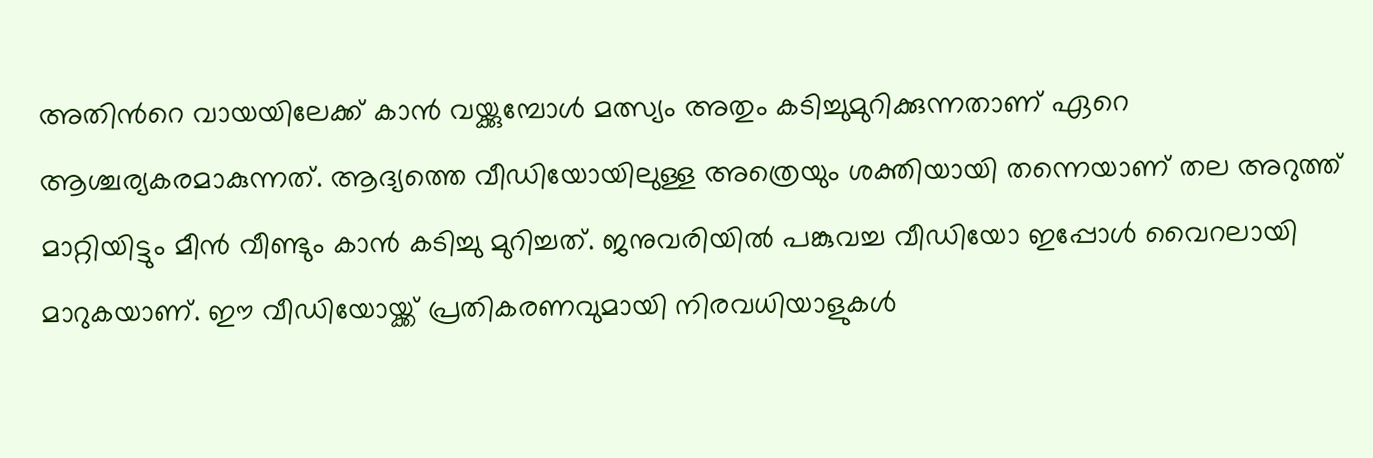അതിന്‍റെ വായയിലേക്ക് കാൻ വയ്ക്കുമ്പോൾ മത്സ്യം അതും കടിച്ചുമുറിക്കുന്നതാണ് ഏറെ ആശ്ചര്യകരമാകുന്നത്. ആദ്യത്തെ വീഡിയോയിലുള്ള അത്രെയും ശക്തിയായി തന്നെയാണ് തല അറുത്ത് മാറ്റിയിട്ടും മീൻ വീണ്ടും കാൻ കടിച്ചു മുറിച്ചത്. ജനുവരിയിൽ പങ്കുവച്ച വീഡിയോ ഇപ്പോൾ വൈറലായി മാറുകയാണ്. ഈ വീഡിയോയ്ക്ക് പ്രതികരണവുമായി നിരവധിയാളുകൾ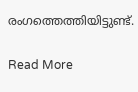രംഗത്തെത്തിയിട്ടുണ്ട്.

Read More